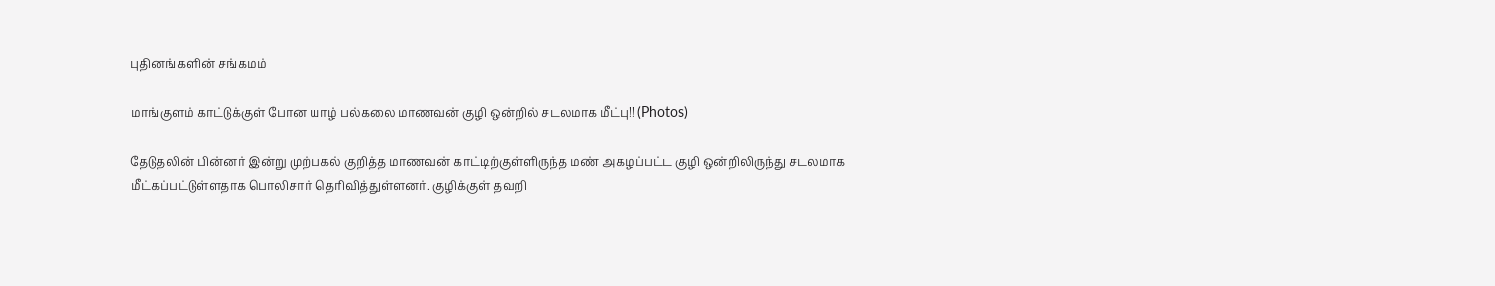புதினங்களின் சங்கமம்

மாங்குளம் காட்டுக்குள் போன யாழ் பல்கலை மாணவன் குழி ஒன்றில் சடலமாக மீட்பு!! (Photos)

தேடுதலின் பின்னர் இன்று முற்பகல் குறித்த மாணவன் காட்டிற்குள்ளிருந்த மண் அகழப்பட்ட குழி ஒன்றிலிருந்து சடலமாக மீட்கப்பட்டுள்ளதாக பொலிசார் தெரிவித்துள்ளனர். குழிக்குள் தவறி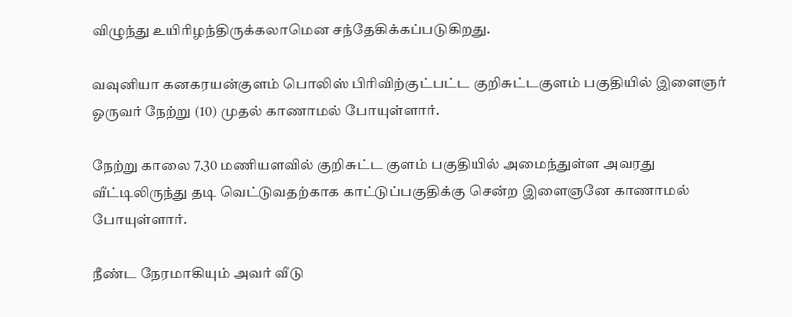விழுந்து உயிரிழந்திருக்கலாமென சந்தேகிக்கப்படுகிறது.

வவுனியா கனகரயன்குளம் பொலிஸ் பிரிவிற்குட்பட்ட குறிசுட்டகுளம் பகுதியில் இளைஞர் ஓருவர் நேற்று (10) முதல் காணாமல் போயுள்ளார்.

நேற்று காலை 7.30 மணியளவில் குறிசுட்ட குளம் பகுதியில் அமைந்துள்ள அவரது வீட்டிலிருந்து தடி வெட்டுவதற்காக காட்டுப்பகுதிக்கு சென்ற இளைஞனே காணாமல் போயுள்ளார்.

நீண்ட நேரமாகியும் அவர் வீடு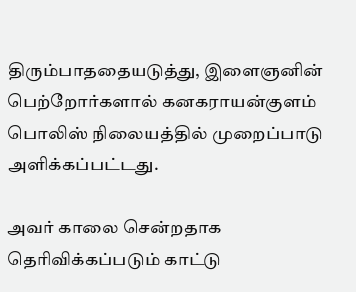திரும்பாததையடுத்து, இளைஞனின்
பெற்றோர்களால் கனகராயன்குளம் பொலிஸ் நிலையத்தில் முறைப்பாடு அளிக்கப்பட்டது.

அவர் காலை சென்றதாக தெரிவிக்கப்படும் காட்டு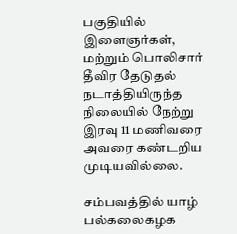பகுதியில் இளைஞர்கள், மற்றும் பொலிசார் தீவிர தேடுதல் நடாத்தியிருந்த நிலையில் நேற்று இரவு 11 மணிவரை அவரை கண்டறிய முடியவில்லை.

சம்பவத்தில் யாழ் பல்கலைகழக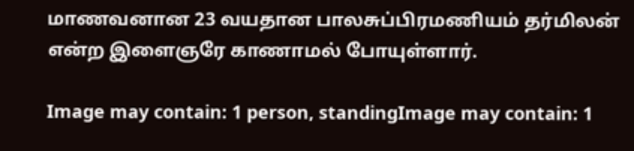மாணவனான 23 வயதான பாலசுப்பிரமணியம் தர்மிலன் என்ற இளைஞரே காணாமல் போயுள்ளார்.

Image may contain: 1 person, standingImage may contain: 1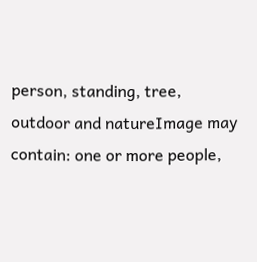person, standing, tree, outdoor and natureImage may contain: one or more people,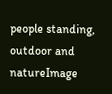people standing, outdoor and natureImage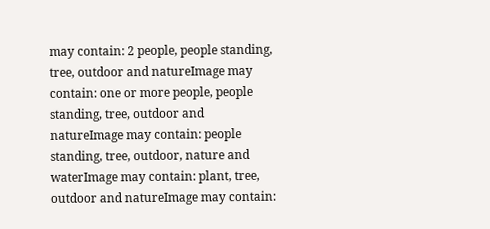may contain: 2 people, people standing, tree, outdoor and natureImage may contain: one or more people, people standing, tree, outdoor and natureImage may contain: people standing, tree, outdoor, nature and waterImage may contain: plant, tree, outdoor and natureImage may contain: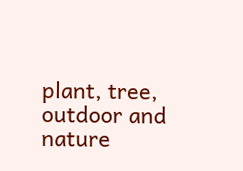plant, tree, outdoor and nature